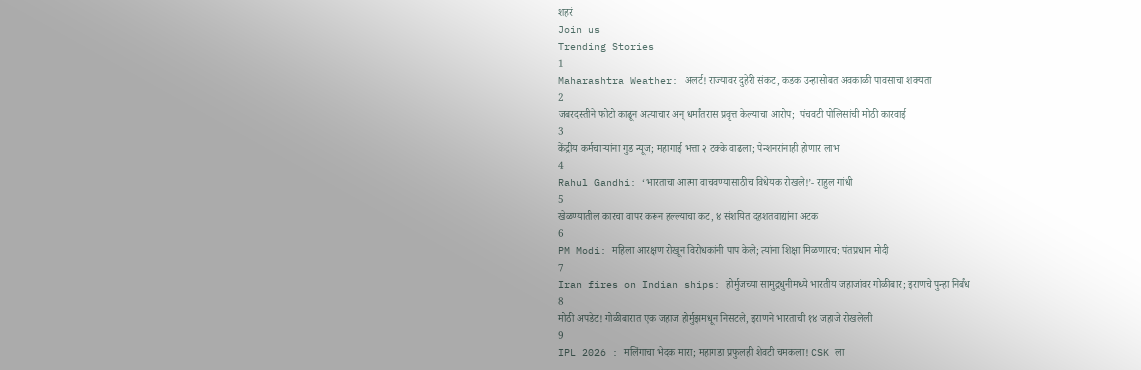शहरं
Join us
Trending Stories
1
Maharashtra Weather: अलर्ट! राज्यावर दुहेरी संकट, कडक उन्हासोबत अवकाळी पावसाचा शक्यता
2
जबरदस्तीने फोटो काढून अत्याचार अन् धर्मांतरास प्रवृत्त केल्याचा आरोप;  पंचवटी पोलिसांची मोठी कारवाई
3
केंद्रीय कर्मचाऱ्यांना गुड न्यूज; महागाई भत्ता २ टक्के वाढला; पेन्शनरांनाही होणार लाभ
4
Rahul Gandhi: ‘भारताचा आत्मा वाचवण्यासाठीच विधेयक रोखले!’- राहुल गांधी
5
खेळण्यातील कारचा वापर करून हल्ल्याचा कट, ४ संशयित दहशतवाद्यांना अटक
6
PM Modi: महिला आरक्षण रोखून विरोधकांनी पाप केले; त्यांना शिक्षा मिळणारच: पंतप्रधान मोदी
7
Iran fires on Indian ships: होर्मुजच्या सामुद्रधुनीमध्ये भारतीय जहाजांवर गोळीबार; इराणचे पुन्हा निर्बंध
8
मोठी अपडेट! गोळीबारात एक जहाज होर्मुझमधून निसटले, इराणने भारताची १४ जहाजे रोखलेली
9
IPL 2026 : मलिंगाचा भेदक मारा; महागडा प्रफुलही शेवटी चमकला! CSK ला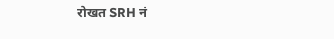रोखत SRH नं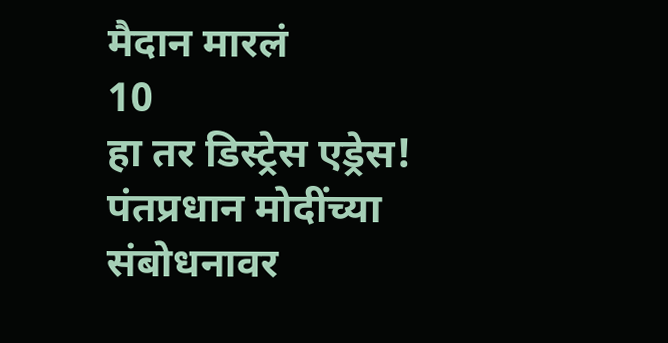मैदान मारलं
10
हा तर डिस्ट्रेस एड्रेस! पंतप्रधान मोदींच्या संबोधनावर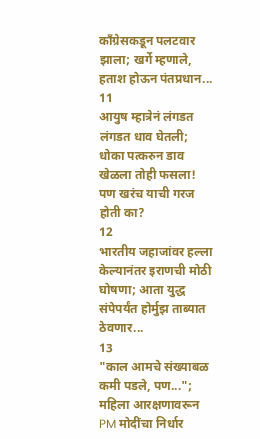काँग्रेसकडून पलटवार झाला; खर्गे म्हणाले, हताश होऊन पंतप्रधान...
11
आयुष म्हात्रेनं लंगडत लंगडत धाव घेतली; धोका पत्करुन डाव खेळला तोही फसला! पण खरंच याची गरज होती का?
12
भारतीय जहाजांवर हल्ला केल्यानंतर इराणची मोठी घोषणा; आता युद्ध संपेपर्यंत होर्मुझ ताब्यात ठेवणार...
13
"काल आमचे संख्याबळ कमी पडले, पण..."; महिला आरक्षणावरून PM मोदींचा निर्धार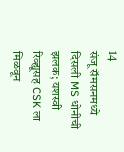14
संजू सॅमसनमध्ये दिसली MS धोनीची झलक; यशस्वी रिव्ह्यूसह CSK ला मिळवून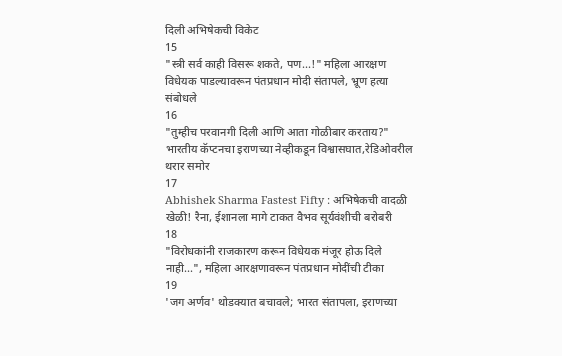दिली अभिषेकची विकेट
15
"स्त्री सर्व काही विसरू शकते, पण...!" महिला आरक्षण विधेयक पाडल्यावरून पंतप्रधान मोदी संतापले, भ्रूण हत्या संबोधले
16
"तुम्हीच परवानगी दिली आणि आता गोळीबार करताय?" भारतीय कॅप्टनचा इराणच्या नेव्हीकडून विश्वासघात,रेडिओवरील थरार समोर
17
Abhishek Sharma Fastest Fifty : अभिषेकची वादळी खेळी! रैना, ईशानला मागे टाकत वैभव सूर्यवंशीची बरोबरी
18
"विरोधकांनी राजकारण करून विधेयक मंजूर होऊ दिले नाही...", महिला आरक्षणावरून पंतप्रधान मोदींची टीका
19
'जग अर्णव' थोडक्यात बचावले; भारत संतापला, इराणच्या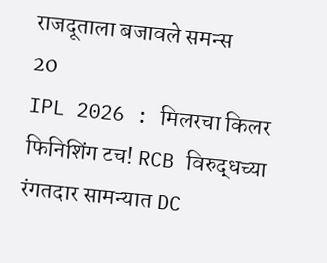राजदूताला बजावले समन्स
20
IPL 2026 : मिलरचा किलर फिनिशिंग टच! RCB विरुद्धच्या रंगतदार सामन्यात DC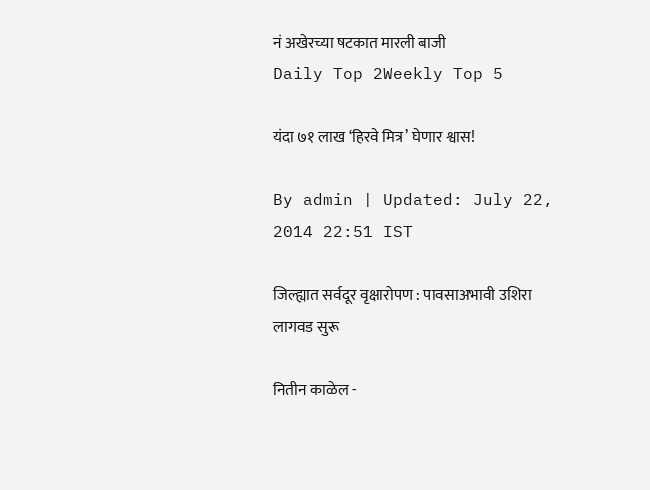नं अखेरच्या षटकात मारली बाजी
Daily Top 2Weekly Top 5

यंदा ७१ लाख ‘हिरवे मित्र’ घेणार श्वास!

By admin | Updated: July 22, 2014 22:51 IST

जिल्ह्यात सर्वदूर वृक्षारोपण : पावसाअभावी उशिरा लागवड सुरू

नितीन काळेल -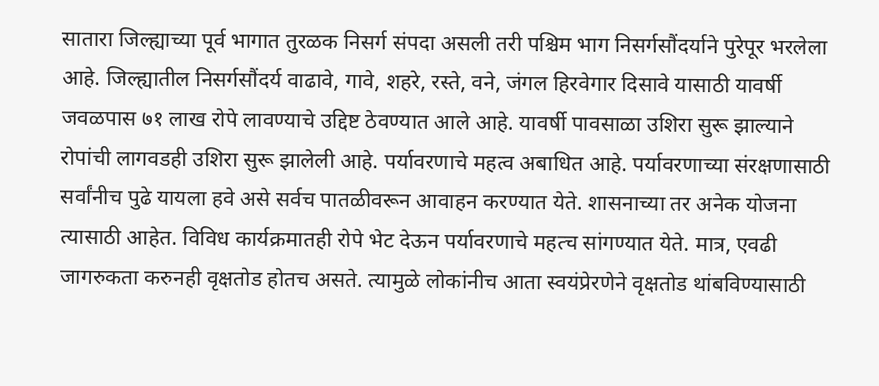सातारा जिल्ह्याच्या पूर्व भागात तुरळक निसर्ग संपदा असली तरी पश्चिम भाग निसर्गसौंदर्याने पुरेपूर भरलेला आहे. जिल्ह्यातील निसर्गसौंदर्य वाढावे, गावे, शहरे, रस्ते, वने, जंगल हिरवेगार दिसावे यासाठी यावर्षी जवळपास ७१ लाख रोपे लावण्याचे उद्दिष्ट ठेवण्यात आले आहे. यावर्षी पावसाळा उशिरा सुरू झाल्याने रोपांची लागवडही उशिरा सुरू झालेली आहे. पर्यावरणाचे महत्व अबाधित आहे. पर्यावरणाच्या संरक्षणासाठी सर्वांनीच पुढे यायला हवे असे सर्वच पातळीवरून आवाहन करण्यात येते. शासनाच्या तर अनेक योजना त्यासाठी आहेत. विविध कार्यक्रमातही रोपे भेट देऊन पर्यावरणाचे महत्च सांगण्यात येते. मात्र, एवढी जागरुकता करुनही वृक्षतोड होतच असते. त्यामुळे लोकांनीच आता स्वयंप्रेरणेने वृक्षतोड थांबविण्यासाठी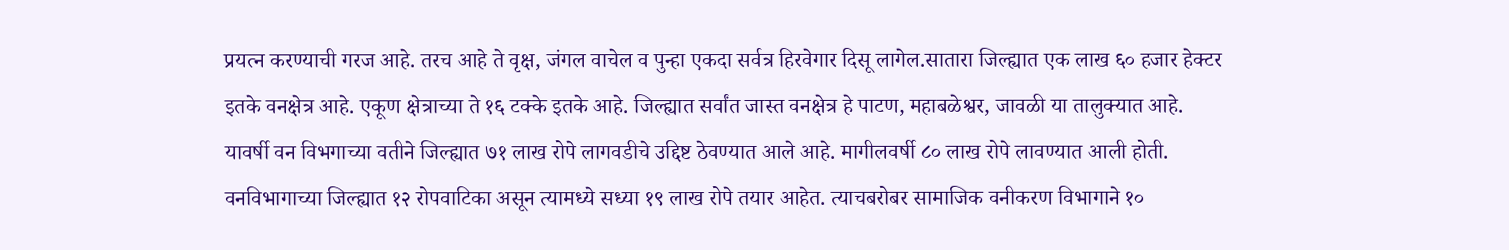प्रयत्न करण्याची गरज आहे. तरच आहे ते वृक्ष, जंगल वाचेल व पुन्हा एकदा सर्वत्र हिरवेगार दिसू लागेल.सातारा जिल्ह्यात एक लाख ६० हजार हेक्टर इतके वनक्षेत्र आहे. एकूण क्षेत्राच्या ते १६ टक्के इतके आहे. जिल्ह्यात सर्वांत जास्त वनक्षेत्र हे पाटण, महाबळेश्वर, जावळी या तालुक्यात आहे. यावर्षी वन विभगाच्या वतीने जिल्ह्यात ७१ लाख रोपे लागवडीचे उद्दिष्ट ठेवण्यात आले आहे. मागीलवर्षी ८० लाख रोपे लावण्यात आली होती. वनविभागाच्या जिल्ह्यात १२ रोपवाटिका असून त्यामध्ये सध्या १९ लाख रोपे तयार आहेत. त्याचबरोबर सामाजिक वनीकरण विभागाने १०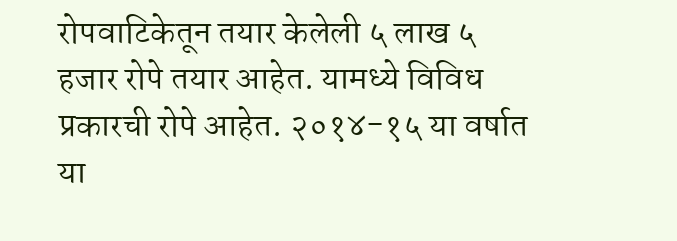रोपवाटिकेतून तयार केलेली ५ लाख ५ हजार रोपे तयार आहेत. यामध्ये विविध प्रकारची रोपे आहेत. २०१४-१५ या वर्षात या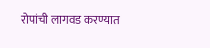रोपांची लागवड करण्यात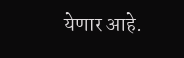येणार आहे.